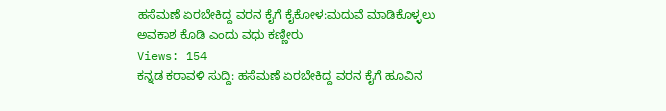ಹಸೆಮಣೆ ಏರಬೇಕಿದ್ದ ವರನ ಕೈಗೆ ಕೈಕೋಳ:ಮದುವೆ ಮಾಡಿಕೊಳ್ಳಲು ಅವಕಾಶ ಕೊಡಿ ಎಂದು ವಧು ಕಣ್ಣೀರು
Views: 154
ಕನ್ನಡ ಕರಾವಳಿ ಸುದ್ದಿ: ಹಸೆಮಣೆ ಏರಬೇಕಿದ್ದ ವರನ ಕೈಗೆ ಹೂವಿನ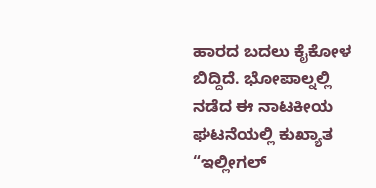ಹಾರದ ಬದಲು ಕೈಕೋಳ ಬಿದ್ದಿದೆ. ಭೋಪಾಲ್ನಲ್ಲಿ ನಡೆದ ಈ ನಾಟಕೀಯ ಘಟನೆಯಲ್ಲಿ ಕುಖ್ಯಾತ “ಇಲ್ಲೀಗಲ್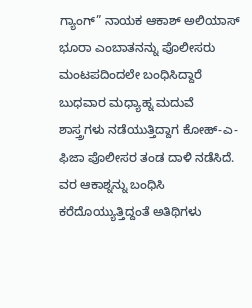ಗ್ಯಾಂಗ್” ನಾಯಕ ಆಕಾಶ್ ಅಲಿಯಾಸ್ ಭೂರಾ ಎಂಬಾತನನ್ನು ಪೊಲೀಸರು ಮಂಟಪದಿಂದಲೇ ಬಂಧಿಸಿದ್ದಾರೆ
ಬುಧವಾರ ಮಧ್ಯಾಹ್ನ ಮದುವೆ ಶಾಸ್ತ್ರಗಳು ನಡೆಯುತ್ತಿದ್ದಾಗ ಕೋಹ್-ಎ-ಫಿಜಾ ಪೊಲೀಸರ ತಂಡ ದಾಳಿ ನಡೆಸಿದೆ. ವರ ಆಕಾಶ್ನನ್ನು ಬಂಧಿಸಿ ಕರೆದೊಯ್ಯುತ್ತಿದ್ದಂತೆ ಅತಿಥಿಗಳು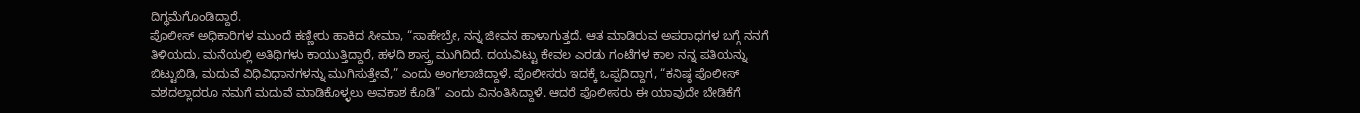ದಿಗ್ಧಮೆಗೊಂಡಿದ್ದಾರೆ.
ಪೊಲೀಸ್ ಅಧಿಕಾರಿಗಳ ಮುಂದೆ ಕಣ್ಣೀರು ಹಾಕಿದ ಸೀಮಾ, “ಸಾಹೇಬ್ರೇ, ನನ್ನ ಜೀವನ ಹಾಳಾಗುತ್ತದೆ. ಆತ ಮಾಡಿರುವ ಅಪರಾಧಗಳ ಬಗ್ಗೆ ನನಗೆ ತಿಳಿಯದು. ಮನೆಯಲ್ಲಿ ಅತಿಥಿಗಳು ಕಾಯುತ್ತಿದ್ದಾರೆ, ಹಳದಿ ಶಾಸ್ತ್ರ ಮುಗಿದಿದೆ. ದಯವಿಟ್ಟು ಕೇವಲ ಎರಡು ಗಂಟೆಗಳ ಕಾಲ ನನ್ನ ಪತಿಯನ್ನು ಬಿಟ್ಟುಬಿಡಿ, ಮದುವೆ ವಿಧಿವಿಧಾನಗಳನ್ನು ಮುಗಿಸುತ್ತೇವೆ,” ಎಂದು ಅಂಗಲಾಚಿದ್ದಾಳೆ. ಪೊಲೀಸರು ಇದಕ್ಕೆ ಒಪ್ಪದಿದ್ದಾಗ, “ಕನಿಷ್ಠ ಪೊಲೀಸ್ ವಶದಲ್ಲಾದರೂ ನಮಗೆ ಮದುವೆ ಮಾಡಿಕೊಳ್ಳಲು ಅವಕಾಶ ಕೊಡಿ” ಎಂದು ವಿನಂತಿಸಿದ್ದಾಳೆ. ಆದರೆ ಪೊಲೀಸರು ಈ ಯಾವುದೇ ಬೇಡಿಕೆಗೆ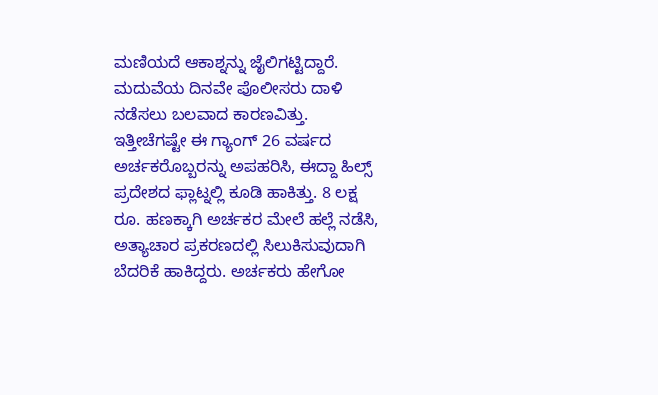ಮಣಿಯದೆ ಆಕಾಶ್ನನ್ನು ಜೈಲಿಗಟ್ಟಿದ್ದಾರೆ.
ಮದುವೆಯ ದಿನವೇ ಪೊಲೀಸರು ದಾಳಿ ನಡೆಸಲು ಬಲವಾದ ಕಾರಣವಿತ್ತು. ಇತ್ತೀಚೆಗಷ್ಟೇ ಈ ಗ್ಯಾಂಗ್ 26 ವರ್ಷದ ಅರ್ಚಕರೊಬ್ಬರನ್ನು ಅಪಹರಿಸಿ, ಈದ್ದಾ ಹಿಲ್ಸ್ ಪ್ರದೇಶದ ಫ್ಲಾಟ್ನಲ್ಲಿ ಕೂಡಿ ಹಾಕಿತ್ತು. 8 ಲಕ್ಷ ರೂ. ಹಣಕ್ಕಾಗಿ ಅರ್ಚಕರ ಮೇಲೆ ಹಲ್ಲೆ ನಡೆಸಿ, ಅತ್ಯಾಚಾರ ಪ್ರಕರಣದಲ್ಲಿ ಸಿಲುಕಿಸುವುದಾಗಿ ಬೆದರಿಕೆ ಹಾಕಿದ್ದರು. ಅರ್ಚಕರು ಹೇಗೋ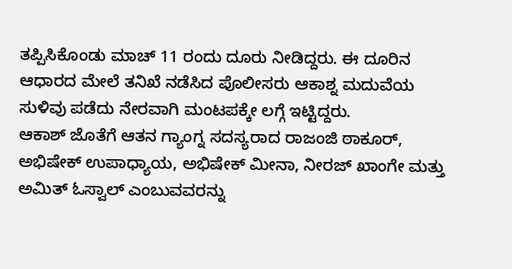ತಪ್ಪಿಸಿಕೊಂಡು ಮಾಚ್ 11 ರಂದು ದೂರು ನೀಡಿದ್ದರು. ಈ ದೂರಿನ ಆಧಾರದ ಮೇಲೆ ತನಿಖೆ ನಡೆಸಿದ ಪೊಲೀಸರು ಆಕಾಶ್ನ ಮದುವೆಯ ಸುಳಿವು ಪಡೆದು ನೇರವಾಗಿ ಮಂಟಪಕ್ಕೇ ಲಗ್ಗೆ ಇಟ್ಟಿದ್ದರು.
ಆಕಾಶ್ ಜೊತೆಗೆ ಆತನ ಗ್ಯಾಂಗ್ನ ಸದಸ್ಯರಾದ ರಾಜಂಜಿ ಠಾಕೂರ್, ಅಭಿಷೇಕ್ ಉಪಾಧ್ಯಾಯ, ಅಭಿಷೇಕ್ ಮೀನಾ, ನೀರಜ್ ಖಾಂಗೇ ಮತ್ತು ಅಮಿತ್ ಓಸ್ವಾಲ್ ಎಂಬುವವರನ್ನು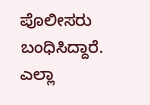ಪೊಲೀಸರು ಬಂಧಿಸಿದ್ದಾರೆ. ಎಲ್ಲಾ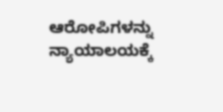ಆರೋಪಿಗಳನ್ನು ನ್ಯಾಯಾಲಯಕ್ಕೆ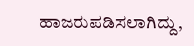ಹಾಜರುಪಡಿಸಲಾಗಿದ್ದು,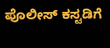ಪೊಲೀಸ್ ಕಸ್ಟಡಿಗೆ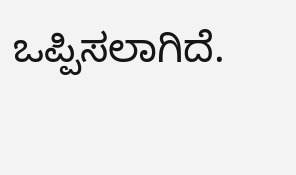ಒಪ್ಪಿಸಲಾಗಿದೆ.